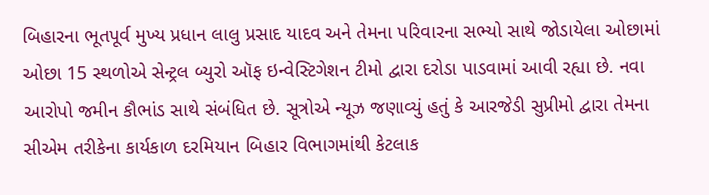બિહારના ભૂતપૂર્વ મુખ્ય પ્રધાન લાલુ પ્રસાદ યાદવ અને તેમના પરિવારના સભ્યો સાથે જોડાયેલા ઓછામાં ઓછા 15 સ્થળોએ સેન્ટ્રલ બ્યુરો ઑફ ઇન્વેસ્ટિગેશન ટીમો દ્વારા દરોડા પાડવામાં આવી રહ્યા છે. નવા આરોપો જમીન કૌભાંડ સાથે સંબંધિત છે. સૂત્રોએ ન્યૂઝ જણાવ્યું હતું કે આરજેડી સુપ્રીમો દ્વારા તેમના સીએમ તરીકેના કાર્યકાળ દરમિયાન બિહાર વિભાગમાંથી કેટલાક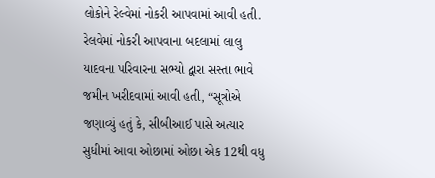લોકોને રેલ્વેમાં નોકરી આપવામાં આવી હતી.
રેલવેમાં નોકરી આપવાના બદલામાં લાલુ યાદવના પરિવારના સભ્યો દ્વારા સસ્તા ભાવે જમીન ખરીદવામાં આવી હતી, “સૂત્રોએ જણાવ્યું હતું કે, સીબીઆઈ પાસે અત્યાર સુધીમાં આવા ઓછામાં ઓછા એક 12થી વધુ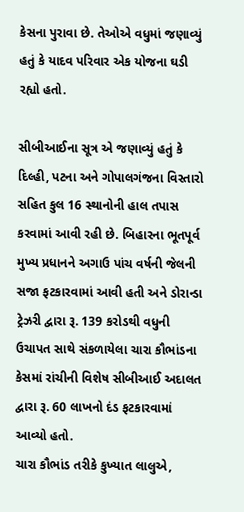કેસના પુરાવા છે. તેઓએ વધુમાં જણાવ્યું હતું કે યાદવ પરિવાર એક યોજના ઘડી રહ્યો હતો.

સીબીઆઈના સૂત્ર એ જણાવ્યું હતું કે દિલ્હી, પટના અને ગોપાલગંજના વિસ્તારો સહિત કુલ 16 સ્થાનોની હાલ તપાસ કરવામાં આવી રહી છે. બિહારના ભૂતપૂર્વ મુખ્ય પ્રધાનને અગાઉ પાંચ વર્ષની જેલની સજા ફટકારવામાં આવી હતી અને ડોરાન્ડા ટ્રેઝરી દ્વારા રૂ. 139 કરોડથી વધુની ઉચાપત સાથે સંકળાયેલા ચારા કૌભાંડના કેસમાં રાંચીની વિશેષ સીબીઆઈ અદાલત દ્વારા રૂ. 60 લાખનો દંડ ફટકારવામાં આવ્યો હતો.
ચારા કૌભાંડ તરીકે કુખ્યાત લાલુએ,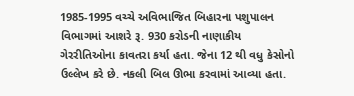1985-1995 વચ્ચે અવિભાજિત બિહારના પશુપાલન વિભાગમાં આશરે રૂ. 930 કરોડની નાણાકીય ગેરરીતિઓના કાવતરા કર્યા હતા. જેના 12 થી વધુ કેસોનો ઉલ્લેખ કરે છે. નકલી બિલ ઊભા કરવામાં આવ્યા હતા.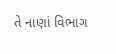તે નાણાં વિભાગ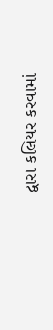દ્વારા કલિયર કરવામાં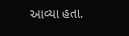આવ્યા હતા.